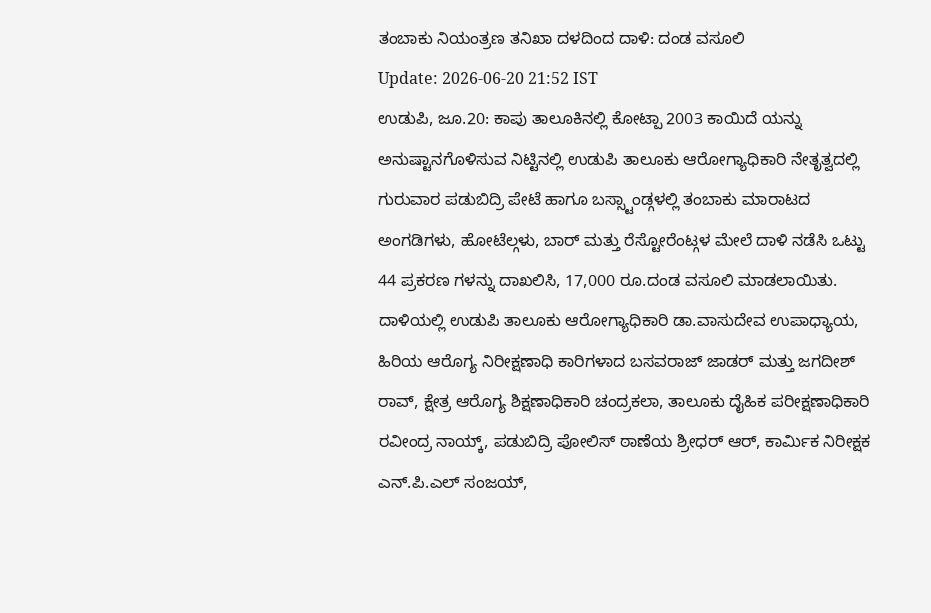ತಂಬಾಕು ನಿಯಂತ್ರಣ ತನಿಖಾ ದಳದಿಂದ ದಾಳಿ: ದಂಡ ವಸೂಲಿ
Update: 2026-06-20 21:52 IST
ಉಡುಪಿ, ಜೂ.20: ಕಾಪು ತಾಲೂಕಿನಲ್ಲಿ ಕೋಟ್ಪಾ 2003 ಕಾಯಿದೆ ಯನ್ನು ಅನುಷ್ಟಾನಗೊಳಿಸುವ ನಿಟ್ಟಿನಲ್ಲಿ ಉಡುಪಿ ತಾಲೂಕು ಆರೋಗ್ಯಾಧಿಕಾರಿ ನೇತೃತ್ವದಲ್ಲಿ ಗುರುವಾರ ಪಡುಬಿದ್ರಿ ಪೇಟೆ ಹಾಗೂ ಬಸ್ಸ್ಟಾಂಡ್ಗಳಲ್ಲಿ ತಂಬಾಕು ಮಾರಾಟದ ಅಂಗಡಿಗಳು, ಹೋಟೆಲ್ಗಳು, ಬಾರ್ ಮತ್ತು ರೆಸ್ಟೋರೆಂಟ್ಗಳ ಮೇಲೆ ದಾಳಿ ನಡೆಸಿ ಒಟ್ಟು 44 ಪ್ರಕರಣ ಗಳನ್ನು ದಾಖಲಿಸಿ, 17,000 ರೂ.ದಂಡ ವಸೂಲಿ ಮಾಡಲಾಯಿತು.
ದಾಳಿಯಲ್ಲಿ ಉಡುಪಿ ತಾಲೂಕು ಆರೋಗ್ಯಾಧಿಕಾರಿ ಡಾ.ವಾಸುದೇವ ಉಪಾಧ್ಯಾಯ, ಹಿರಿಯ ಆರೊಗ್ಯ ನಿರೀಕ್ಷಣಾಧಿ ಕಾರಿಗಳಾದ ಬಸವರಾಜ್ ಜಾಡರ್ ಮತ್ತು ಜಗದೀಶ್ ರಾವ್, ಕ್ಷೇತ್ರ ಆರೊಗ್ಯ ಶಿಕ್ಷಣಾಧಿಕಾರಿ ಚಂದ್ರಕಲಾ, ತಾಲೂಕು ದೈಹಿಕ ಪರೀಕ್ಷಣಾಧಿಕಾರಿ ರವೀಂದ್ರ ನಾಯ್ಕ್, ಪಡುಬಿದ್ರಿ ಪೋಲಿಸ್ ಠಾಣೆಯ ಶ್ರೀಧರ್ ಆರ್, ಕಾರ್ಮಿಕ ನಿರೀಕ್ಷಕ ಎನ್.ಪಿ.ಎಲ್ ಸಂಜಯ್,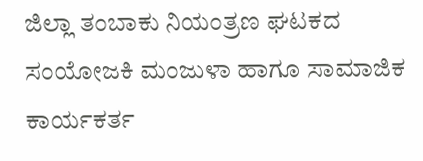ಜಿಲ್ಲಾ ತಂಬಾಕು ನಿಯಂತ್ರಣ ಘಟಕದ ಸಂಯೋಜಕಿ ಮಂಜುಳಾ ಹಾಗೂ ಸಾಮಾಜಿಕ ಕಾರ್ಯಕರ್ತ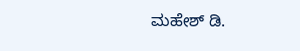ಮಹೇಶ್ ಡಿ.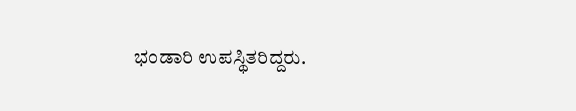ಭಂಡಾರಿ ಉಪಸ್ಥಿತರಿದ್ದರು.